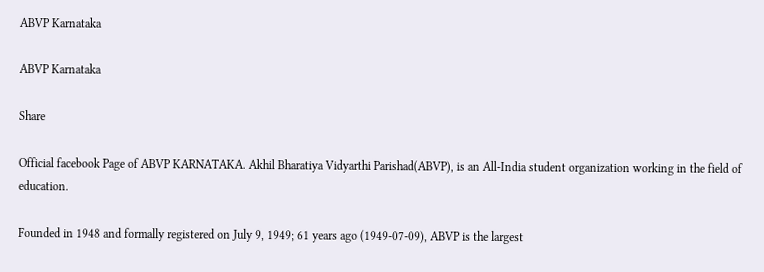ABVP Karnataka

ABVP Karnataka

Share

Official facebook Page of ABVP KARNATAKA. Akhil Bharatiya Vidyarthi Parishad(ABVP), is an All-India student organization working in the field of education.

Founded in 1948 and formally registered on July 9, 1949; 61 years ago (1949-07-09), ABVP is the largest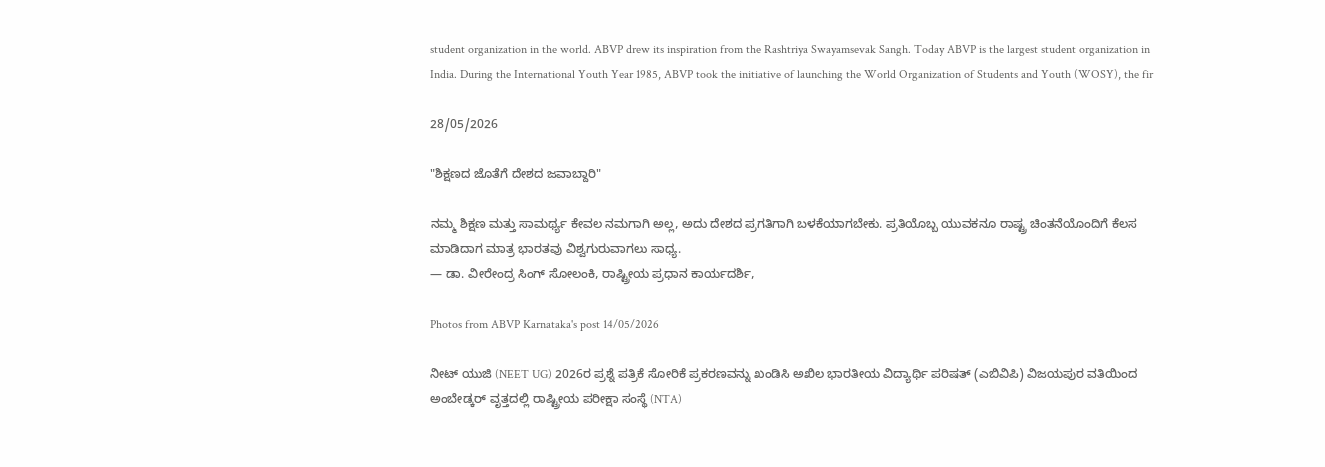student organization in the world. ABVP drew its inspiration from the Rashtriya Swayamsevak Sangh. Today ABVP is the largest student organization in India. During the International Youth Year 1985, ABVP took the initiative of launching the World Organization of Students and Youth (WOSY), the fir

28/05/2026

"ಶಿಕ್ಷಣದ ಜೊತೆಗೆ ದೇಶದ ಜವಾಬ್ದಾರಿ"

ನಮ್ಮ ಶಿಕ್ಷಣ ಮತ್ತು ಸಾಮರ್ಥ್ಯ ಕೇವಲ ನಮಗಾಗಿ ಅಲ್ಲ, ಅದು ದೇಶದ ಪ್ರಗತಿಗಾಗಿ ಬಳಕೆಯಾಗಬೇಕು. ಪ್ರತಿಯೊಬ್ಬ ಯುವಕನೂ ರಾಷ್ಟ್ರ ಚಿಂತನೆಯೊಂದಿಗೆ ಕೆಲಸ ಮಾಡಿದಾಗ ಮಾತ್ರ ಭಾರತವು ವಿಶ್ವಗುರುವಾಗಲು ಸಾಧ್ಯ.
— ಡಾ. ವೀರೇಂದ್ರ ಸಿಂಗ್ ಸೋಲಂಕಿ, ರಾಷ್ಟ್ರೀಯ ಪ್ರಧಾನ ಕಾರ್ಯದರ್ಶಿ,

Photos from ABVP Karnataka's post 14/05/2026

ನೀಟ್ ಯುಜಿ (NEET UG) 2026ರ ಪ್ರಶ್ನೆ ಪತ್ರಿಕೆ ಸೋರಿಕೆ ಪ್ರಕರಣವನ್ನು ಖಂಡಿಸಿ ಅಖಿಲ ಭಾರತೀಯ ವಿದ್ಯಾರ್ಥಿ ಪರಿಷತ್ (ಎಬಿವಿಪಿ) ವಿಜಯಪುರ ವತಿಯಿಂದ ಅಂಬೇಡ್ಕರ್ ವೃತ್ತದಲ್ಲಿ ರಾಷ್ಟ್ರೀಯ ಪರೀಕ್ಷಾ ಸಂಸ್ಥೆ (NTA)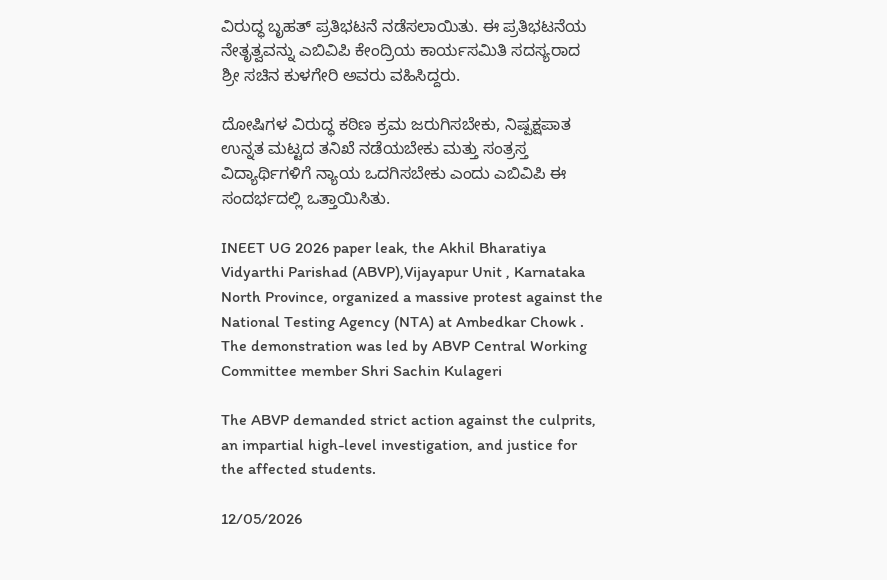ವಿರುದ್ಧ ಬೃಹತ್ ಪ್ರತಿಭಟನೆ ನಡೆಸಲಾಯಿತು. ಈ ಪ್ರತಿಭಟನೆಯ ನೇತೃತ್ವವನ್ನು ಎಬಿವಿಪಿ ಕೇಂದ್ರಿಯ ಕಾರ್ಯಸಮಿತಿ ಸದಸ್ಯರಾದ ಶ್ರೀ ಸಚಿನ ಕುಳಗೇರಿ ಅವರು ವಹಿಸಿದ್ದರು.

ದೋಷಿಗಳ ವಿರುದ್ಧ ಕಠಿಣ ಕ್ರಮ ಜರುಗಿಸಬೇಕು, ನಿಷ್ಪಕ್ಷಪಾತ ಉನ್ನತ ಮಟ್ಟದ ತನಿಖೆ ನಡೆಯಬೇಕು ಮತ್ತು ಸಂತ್ರಸ್ತ ವಿದ್ಯಾರ್ಥಿಗಳಿಗೆ ನ್ಯಾಯ ಒದಗಿಸಬೇಕು ಎಂದು ಎಬಿವಿಪಿ ಈ ಸಂದರ್ಭದಲ್ಲಿ ಒತ್ತಾಯಿಸಿತು.

INEET UG 2026 paper leak, the Akhil Bharatiya Vidyarthi Parishad (ABVP),Vijayapur Unit , Karnataka North Province, organized a massive protest against the National Testing Agency (NTA) at Ambedkar Chowk . The demonstration was led by ABVP Central Working Committee member Shri Sachin Kulageri

The ABVP demanded strict action against the culprits, an impartial high-level investigation, and justice for the affected students.

12/05/2026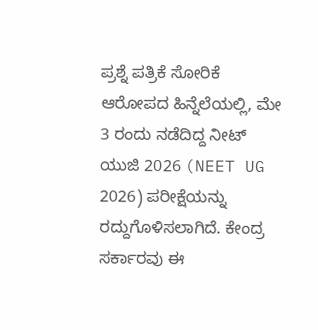ಪ್ರಶ್ನೆ ಪತ್ರಿಕೆ ಸೋರಿಕೆ ಆರೋಪದ ಹಿನ್ನೆಲೆಯಲ್ಲಿ, ಮೇ 3 ರಂದು ನಡೆದಿದ್ದ ನೀಟ್ ಯುಜಿ 2026 (NEET UG 2026) ಪರೀಕ್ಷೆಯನ್ನು ರದ್ದುಗೊಳಿಸಲಾಗಿದೆ. ಕೇಂದ್ರ ಸರ್ಕಾರವು ಈ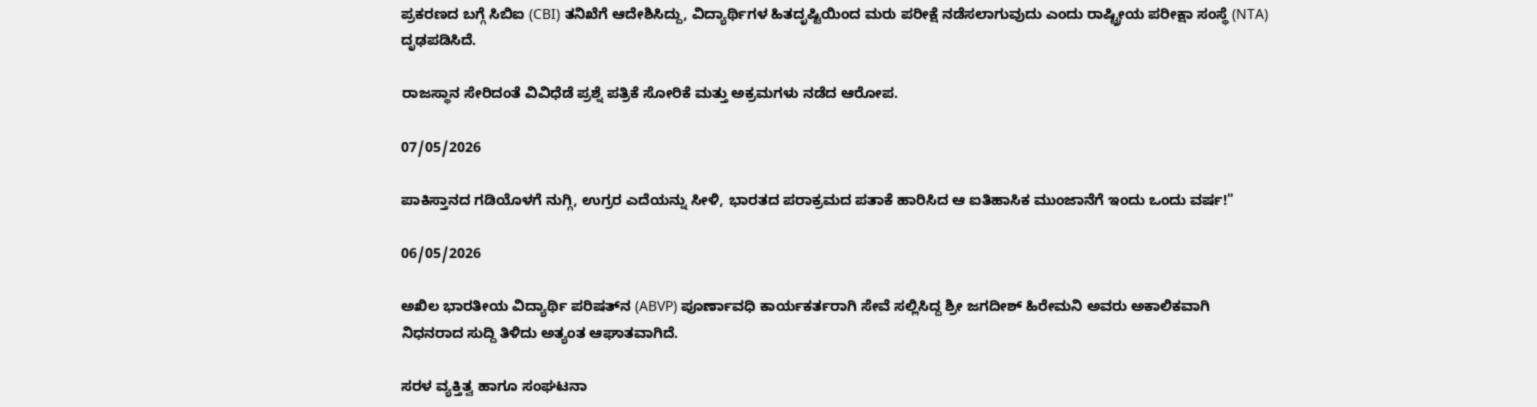ಪ್ರಕರಣದ ಬಗ್ಗೆ ಸಿಬಿಐ (CBI) ತನಿಖೆಗೆ ಆದೇಶಿಸಿದ್ದು, ವಿದ್ಯಾರ್ಥಿಗಳ ಹಿತದೃಷ್ಟಿಯಿಂದ ಮರು ಪರೀಕ್ಷೆ ನಡೆಸಲಾಗುವುದು ಎಂದು ರಾಷ್ಟ್ರೀಯ ಪರೀಕ್ಷಾ ಸಂಸ್ಥೆ (NTA) ದೃಢಪಡಿಸಿದೆ.

ರಾಜಸ್ಥಾನ ಸೇರಿದಂತೆ ವಿವಿಧೆಡೆ ಪ್ರಶ್ನೆ ಪತ್ರಿಕೆ ಸೋರಿಕೆ ಮತ್ತು ಅಕ್ರಮಗಳು ನಡೆದ ಆರೋಪ.

07/05/2026

ಪಾಕಿಸ್ತಾನದ ಗಡಿಯೊಳಗೆ ನುಗ್ಗಿ, ಉಗ್ರರ ಎದೆಯನ್ನು ಸೀಳಿ, ಭಾರತದ ಪರಾಕ್ರಮದ ಪತಾಕೆ ಹಾರಿಸಿದ ಆ ಐತಿಹಾಸಿಕ ಮುಂಜಾನೆಗೆ ಇಂದು ಒಂದು ವರ್ಷ!"

06/05/2026

ಅಖಿಲ ಭಾರತೀಯ ವಿದ್ಯಾರ್ಥಿ ಪರಿಷತ್‌ನ (ABVP) ಪೂರ್ಣಾವಧಿ ಕಾರ್ಯಕರ್ತರಾಗಿ ಸೇವೆ ಸಲ್ಲಿಸಿದ್ದ ಶ್ರೀ ಜಗದೀಶ್‌ ಹಿರೇಮನಿ ಅವರು ಅಕಾಲಿಕವಾಗಿ ನಿಧನರಾದ ಸುದ್ದಿ ತಿಳಿದು ಅತ್ಯಂತ ಆಘಾತವಾಗಿದೆ.

ಸರಳ ವ್ಯಕ್ತಿತ್ವ ಹಾಗೂ ಸಂಘಟನಾ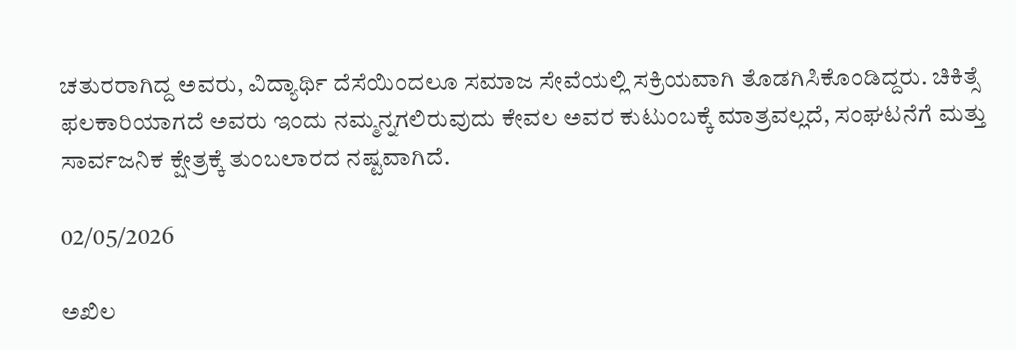ಚತುರರಾಗಿದ್ದ ಅವರು, ವಿದ್ಯಾರ್ಥಿ ದೆಸೆಯಿಂದಲೂ ಸಮಾಜ ಸೇವೆಯಲ್ಲಿ ಸಕ್ರಿಯವಾಗಿ ತೊಡಗಿಸಿಕೊಂಡಿದ್ದರು. ಚಿಕಿತ್ಸೆ ಫಲಕಾರಿಯಾಗದೆ ಅವರು ಇಂದು ನಮ್ಮನ್ನಗಲಿರುವುದು ಕೇವಲ ಅವರ ಕುಟುಂಬಕ್ಕೆ ಮಾತ್ರವಲ್ಲದೆ, ಸಂಘಟನೆಗೆ ಮತ್ತು ಸಾರ್ವಜನಿಕ ಕ್ಷೇತ್ರಕ್ಕೆ ತುಂಬಲಾರದ ನಷ್ಟವಾಗಿದೆ.

02/05/2026

ಅಖಿಲ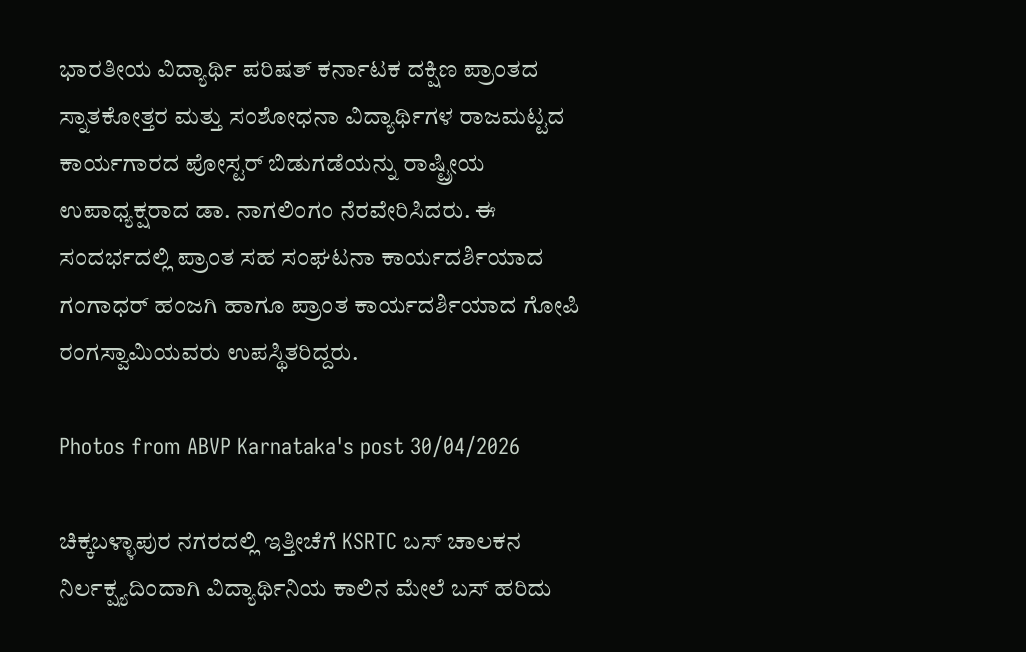ಭಾರತೀಯ ವಿದ್ಯಾರ್ಥಿ ಪರಿಷತ್ ಕರ್ನಾಟಕ ದಕ್ಷಿಣ ಪ್ರಾಂತದ ಸ್ನಾತಕೋತ್ತರ ಮತ್ತು ಸಂಶೋಧನಾ ವಿದ್ಯಾರ್ಥಿಗಳ ರಾಜಮಟ್ಟದ ಕಾರ್ಯಗಾರದ ಪೋಸ್ಟರ್ ಬಿಡುಗಡೆಯನ್ನು ರಾಷ್ಟ್ರೀಯ ಉಪಾಧ್ಯಕ್ಷರಾದ ಡಾ. ನಾಗಲಿಂಗಂ ನೆರವೇರಿಸಿದರು. ಈ ಸಂದರ್ಭದಲ್ಲಿ ಪ್ರಾಂತ ಸಹ ಸಂಘಟನಾ ಕಾರ್ಯದರ್ಶಿಯಾದ ಗಂಗಾಧರ್ ಹಂಜಗಿ ಹಾಗೂ ಪ್ರಾಂತ ಕಾರ್ಯದರ್ಶಿಯಾದ ಗೋಪಿ ರಂಗಸ್ವಾಮಿಯವರು ಉಪಸ್ಥಿತರಿದ್ದರು.

Photos from ABVP Karnataka's post 30/04/2026

ಚಿಕ್ಕಬಳ್ಳಾಪುರ ನಗರದಲ್ಲಿ ಇತ್ತೀಚೆಗೆ KSRTC ಬಸ್ ಚಾಲಕನ ನಿರ್ಲಕ್ಷ್ಯದಿಂದಾಗಿ ವಿದ್ಯಾರ್ಥಿನಿಯ ಕಾಲಿನ ಮೇಲೆ ಬಸ್ ಹರಿದು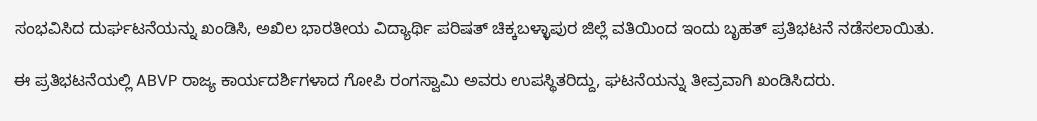ಸಂಭವಿಸಿದ ದುರ್ಘಟನೆಯನ್ನು ಖಂಡಿಸಿ, ಅಖಿಲ ಭಾರತೀಯ ವಿದ್ಯಾರ್ಥಿ ಪರಿಷತ್ ಚಿಕ್ಕಬಳ್ಳಾಪುರ ಜಿಲ್ಲೆ ವತಿಯಿಂದ ಇಂದು ಬೃಹತ್ ಪ್ರತಿಭಟನೆ ನಡೆಸಲಾಯಿತು.

ಈ ಪ್ರತಿಭಟನೆಯಲ್ಲಿ ABVP ರಾಜ್ಯ ಕಾರ್ಯದರ್ಶಿಗಳಾದ ಗೋಪಿ ರಂಗಸ್ವಾಮಿ ಅವರು ಉಪಸ್ಥಿತರಿದ್ದು, ಘಟನೆಯನ್ನು ತೀವ್ರವಾಗಿ ಖಂಡಿಸಿದರು.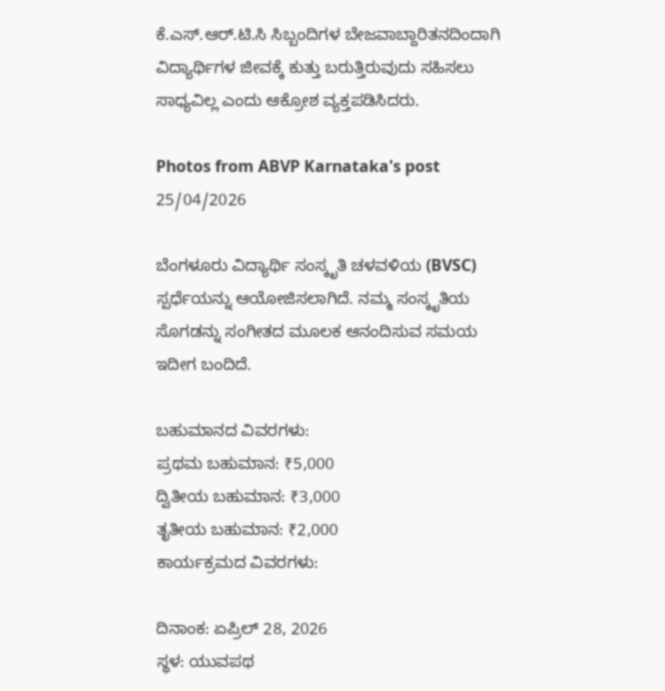ಕೆ.ಎಸ್.ಆರ್.ಟಿ.ಸಿ ಸಿಬ್ಬಂದಿಗಳ ಬೇಜವಾಬ್ದಾರಿತನದಿಂದಾಗಿ ವಿದ್ಯಾರ್ಥಿಗಳ ಜೀವಕ್ಕೆ ಕುತ್ತು ಬರುತ್ತಿರುವುದು ಸಹಿಸಲು ಸಾಧ್ಯವಿಲ್ಲ ಎಂದು ಆಕ್ರೋಶ ವ್ಯಕ್ತಪಡಿಸಿದರು.

Photos from ABVP Karnataka's post 25/04/2026

ಬೆಂಗಳೂರು ವಿದ್ಯಾರ್ಥಿ ಸಂಸ್ಕೃತಿ ಚಳವಳಿಯ (BVSC) ಸ್ಪರ್ಧೆಯನ್ನು ಆಯೋಜಿಸಲಾಗಿದೆ. ನಮ್ಮ ಸಂಸ್ಕೃತಿಯ ಸೊಗಡನ್ನು ಸಂಗೀತದ ಮೂಲಕ ಆನಂದಿಸುವ ಸಮಯ ಇದೀಗ ಬಂದಿದೆ.

ಬಹುಮಾನದ ವಿವರಗಳು:
ಪ್ರಥಮ ಬಹುಮಾನ: ₹5,000
ದ್ವಿತೀಯ ಬಹುಮಾನ: ₹3,000
ತೃತೀಯ ಬಹುಮಾನ: ₹2,000
ಕಾರ್ಯಕ್ರಮದ ವಿವರಗಳು:

ದಿನಾಂಕ: ಏಪ್ರಿಲ್ 28, 2026
ಸ್ಥಳ: ಯುವಪಥ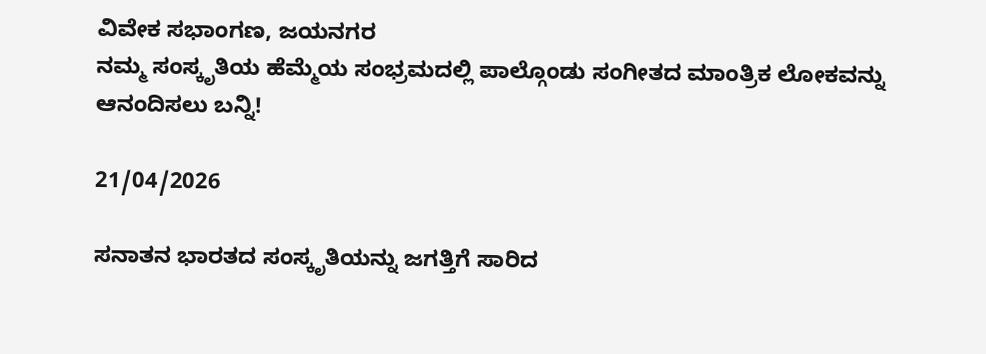ವಿವೇಕ ಸಭಾಂಗಣ, ಜಯನಗರ
ನಮ್ಮ ಸಂಸ್ಕೃತಿಯ ಹೆಮ್ಮೆಯ ಸಂಭ್ರಮದಲ್ಲಿ ಪಾಲ್ಗೊಂಡು ಸಂಗೀತದ ಮಾಂತ್ರಿಕ ಲೋಕವನ್ನು ಆನಂದಿಸಲು ಬನ್ನಿ!

21/04/2026

ಸನಾತನ ಭಾರತದ ಸಂಸ್ಕೃತಿಯನ್ನು ಜಗತ್ತಿಗೆ ಸಾರಿದ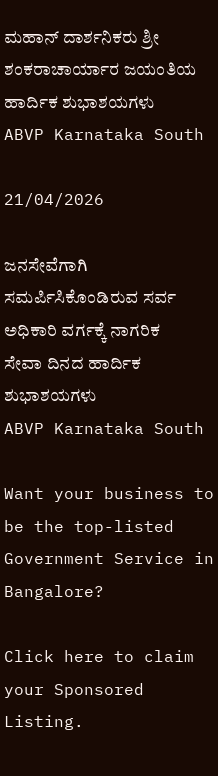ಮಹಾನ್ ದಾರ್ಶನಿಕರು ಶ್ರೀ ಶಂಕರಾಚಾರ್ಯಾರ ಜಯಂತಿಯ ಹಾರ್ದಿಕ ಶುಭಾಶಯಗಳು
ABVP Karnataka South

21/04/2026

ಜನಸೇವೆಗಾಗಿ ಸಮರ್ಪಿಸಿಕೊಂಡಿರುವ ಸರ್ವ ಅಧಿಕಾರಿ ವರ್ಗಕ್ಕೆ ನಾಗರಿಕ ಸೇವಾ ದಿನದ ಹಾರ್ದಿಕ ಶುಭಾಶಯಗಳು
ABVP Karnataka South

Want your business to be the top-listed Government Service in Bangalore?

Click here to claim your Sponsored Listing.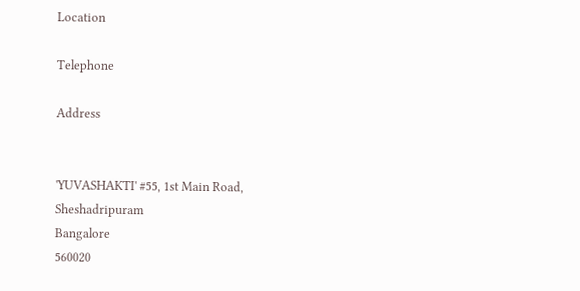Location

Telephone

Address


'YUVASHAKTI' #55, 1st Main Road, Sheshadripuram
Bangalore
560020